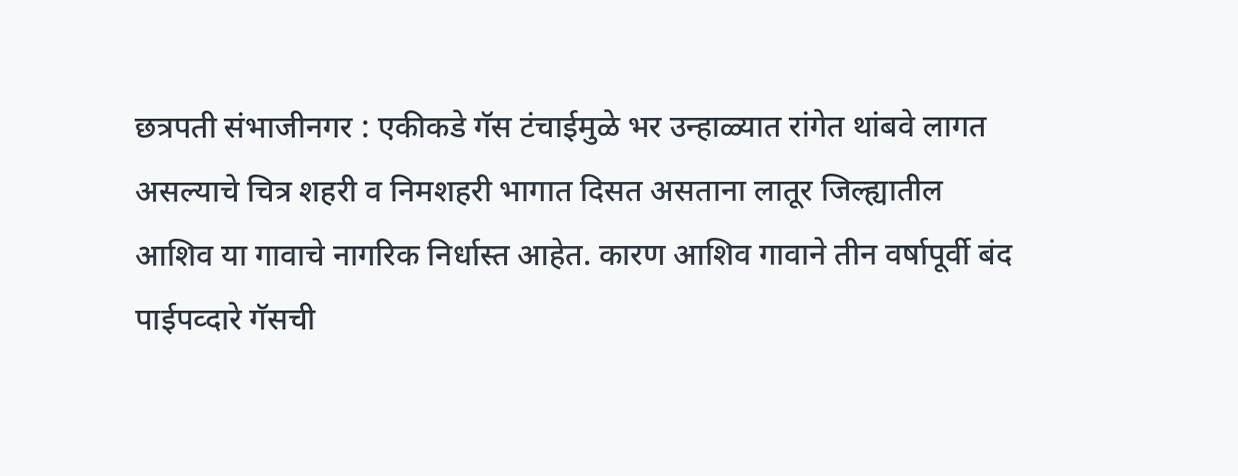छत्रपती संभाजीनगर : एकीकडे गॅस टंचाईमुळे भर उन्हाळ्यात रांगेत थांबवे लागत असल्याचे चित्र शहरी व निमशहरी भागात दिसत असताना लातूर जिल्ह्यातील आशिव या गावाचे नागरिक निर्धास्त आहेत. कारण आशिव गावाने तीन वर्षापूर्वी बंद पाईपव्दारे गॅसची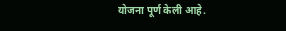योजना पूर्ण केली आहे.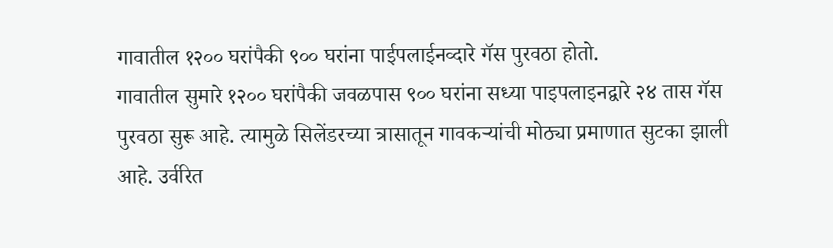गावातील १२०० घरांपैकी ९०० घरांना पाईपलाईनव्दारे गॅस पुरवठा होतो.
गावातील सुमारे १२०० घरांपैकी जवळपास ९०० घरांना सध्या पाइपलाइनद्वारे २४ तास गॅस पुरवठा सुरू आहे. त्यामुळे सिलेंडरच्या त्रासातून गावकऱ्यांची मोठ्या प्रमाणात सुटका झाली आहे. उर्वरित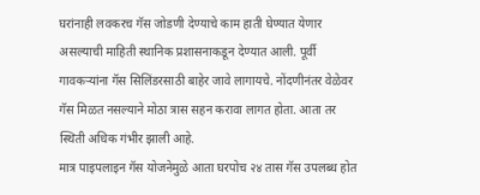घरांनाही लवकरच गॅस जोडणी देण्याचे काम हाती घेण्यात येणार असल्याची माहिती स्थानिक प्रशासनाकडून देण्यात आली. पूर्वी गावकऱ्यांना गॅस सिलिंडरसाठी बाहेर जावे लागायचे. नोंदणीनंतर वेळेवर गॅस मिळत नसल्याने मोठा त्रास सहन करावा लागत होता. आता तर स्थिती अधिक गंभीर झाली आहे.
मात्र पाइपलाइन गॅस योजनेमुळे आता घरपोच २४ तास गॅस उपलब्ध होत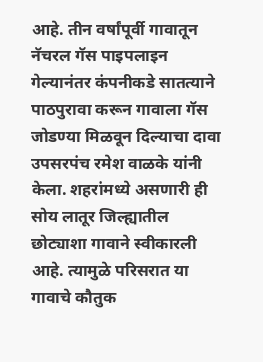आहे. तीन वर्षांपूर्वी गावातून नॅचरल गॅस पाइपलाइन गेल्यानंतर कंपनीकडे सातत्याने पाठपुरावा करून गावाला गॅस जोडण्या मिळवून दिल्याचा दावा उपसरपंच रमेश वाळके यांनी केला. शहरांमध्ये असणारी ही सोय लातूर जिल्ह्यातील छोट्याशा गावाने स्वीकारली आहे. त्यामुळे परिसरात या गावाचे कौतुक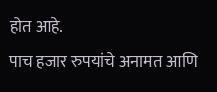होत आहे.
पाच हजार रुपयांचे अनामत आणि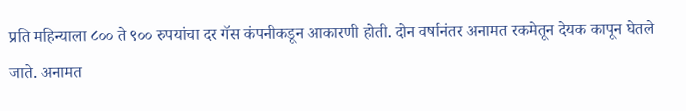प्रति महिन्याला ८०० ते ९०० रुपयांचा दर गॅस कंपनीकडून आकारणी होती. दोन वर्षानंतर अनामत रकमेतून देयक कापून घेतले जाते. अनामत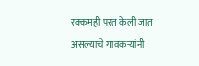रक्कमही परत केली जात असल्याचे गावकऱ्यांनी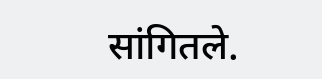सांगितले.